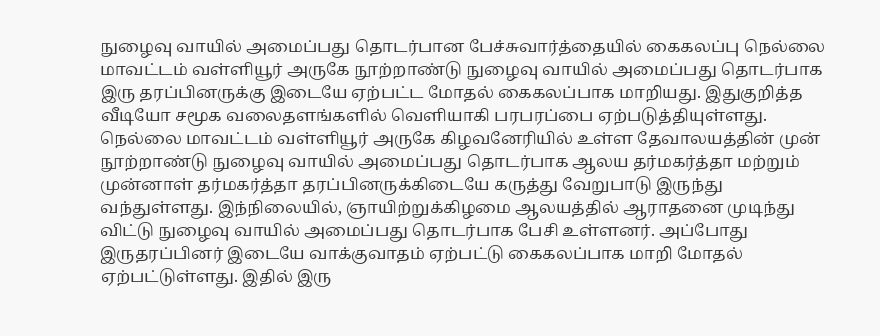நுழைவு வாயில் அமைப்பது தொடர்பான பேச்சுவார்த்தையில் கைகலப்பு நெல்லை மாவட்டம் வள்ளியூர் அருகே நூற்றாண்டு நுழைவு வாயில் அமைப்பது தொடர்பாக இரு தரப்பினருக்கு இடையே ஏற்பட்ட மோதல் கைகலப்பாக மாறியது. இதுகுறித்த வீடியோ சமூக வலைதளங்களில் வெளியாகி பரபரப்பை ஏற்படுத்தியுள்ளது. நெல்லை மாவட்டம் வள்ளியூர் அருகே கிழவனேரியில் உள்ள தேவாலயத்தின் முன் நூற்றாண்டு நுழைவு வாயில் அமைப்பது தொடர்பாக ஆலய தர்மகர்த்தா மற்றும் முன்னாள் தர்மகர்த்தா தரப்பினருக்கிடையே கருத்து வேறுபாடு இருந்து வந்துள்ளது. இந்நிலையில், ஞாயிற்றுக்கிழமை ஆலயத்தில் ஆராதனை முடிந்து விட்டு நுழைவு வாயில் அமைப்பது தொடர்பாக பேசி உள்ளனர். அப்போது இருதரப்பினர் இடையே வாக்குவாதம் ஏற்பட்டு கைகலப்பாக மாறி மோதல் ஏற்பட்டுள்ளது. இதில் இரு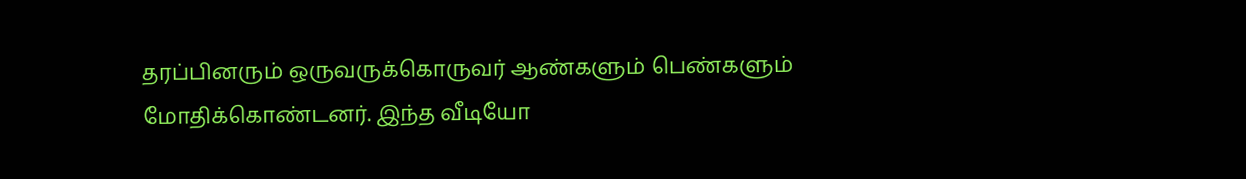தரப்பினரும் ஒருவருக்கொருவர் ஆண்களும் பெண்களும் மோதிக்கொண்டனர். இந்த வீடியோ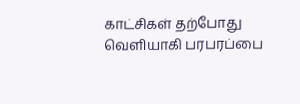காட்சிகள் தற்போது வெளியாகி பரபரப்பை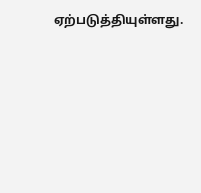ஏற்படுத்தியுள்ளது.